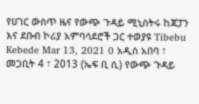የሀገር ውስጥ ዜና የውጭ ጉዳይ ሚኒስትሩ ከጃፓን እና ደቡብ ኮሪያ አምባሳደሮች ጋር ተወያዩ Tibebu Kebede Mar 13, 2021 0 አዲስ አበባ ፣ መጋቢት 4 ፣ 2013 (ኤፍ ቢ ሲ) የውጭ ጉዳይ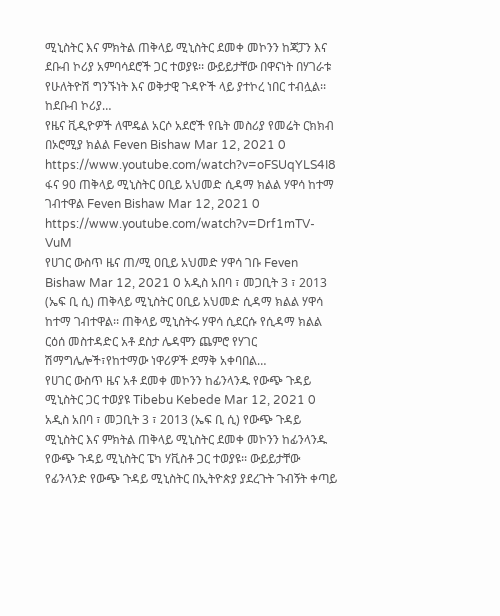ሚኒስትር እና ምክትል ጠቅላይ ሚኒስትር ደመቀ መኮንን ከጃፓን እና ደቡብ ኮሪያ አምባሳደሮች ጋር ተወያዩ፡፡ ውይይታቸው በዋናነት በሃገራቱ የሁለትዮሽ ግንኙነት እና ወቅታዊ ጉዳዮች ላይ ያተኮረ ነበር ተብሏል፡፡ ከደቡብ ኮሪያ…
የዜና ቪዲዮዎች ለሞዴል አርሶ አደሮች የቤት መስሪያ የመሬት ርክክብ በኦሮሚያ ክልል Feven Bishaw Mar 12, 2021 0 https://www.youtube.com/watch?v=oFSUqYLS4I8
ፋና 90 ጠቅላይ ሚኒስትር ዐቢይ አህመድ ሲዳማ ክልል ሃዋሳ ከተማ ገብተዋል Feven Bishaw Mar 12, 2021 0 https://www.youtube.com/watch?v=Drf1mTV-VuM
የሀገር ውስጥ ዜና ጠ/ሚ ዐቢይ አህመድ ሃዋሳ ገቡ Feven Bishaw Mar 12, 2021 0 አዲስ አበባ ፣ መጋቢት 3 ፣ 2013 (ኤፍ ቢ ሲ) ጠቅላይ ሚኒስትር ዐቢይ አህመድ ሲዳማ ክልል ሃዋሳ ከተማ ገብተዋል፡፡ ጠቅላይ ሚኒስትሩ ሃዋሳ ሲደርሱ የሲዳማ ክልል ርዕሰ መስተዳድር አቶ ደስታ ሌዳሞን ጨምሮ የሃገር ሽማግሌሎች፣የከተማው ነዋሪዎች ደማቅ አቀባበል…
የሀገር ውስጥ ዜና አቶ ደመቀ መኮንን ከፊንላንዱ የውጭ ጉዳይ ሚኒስትር ጋር ተወያዩ Tibebu Kebede Mar 12, 2021 0 አዲስ አበባ ፣ መጋቢት 3 ፣ 2013 (ኤፍ ቢ ሲ) የውጭ ጉዳይ ሚኒስትር እና ምክትል ጠቅላይ ሚኒስትር ደመቀ መኮንን ከፊንላንዱ የውጭ ጉዳይ ሚኒስትር ፔካ ሃቪስቶ ጋር ተወያዩ፡፡ ውይይታቸው የፊንላንድ የውጭ ጉዳይ ሚኒስትር በኢትዮጵያ ያደረጉት ጉብኝት ቀጣይ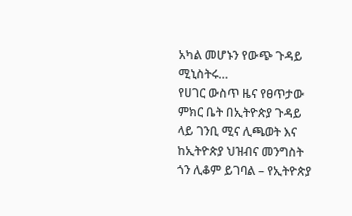አካል መሆኑን የውጭ ጉዳይ ሚኒስትሩ…
የሀገር ውስጥ ዜና የፀጥታው ምክር ቤት በኢትዮጵያ ጉዳይ ላይ ገንቢ ሚና ሊጫወት እና ከኢትዮጵያ ህዝብና መንግስት ጎን ሊቆም ይገባል – የኢትዮጵያ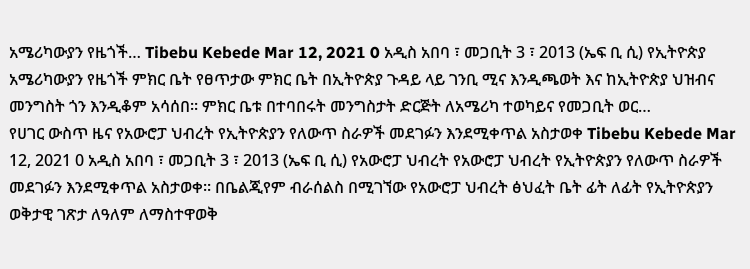አሜሪካውያን የዜጎች… Tibebu Kebede Mar 12, 2021 0 አዲስ አበባ ፣ መጋቢት 3 ፣ 2013 (ኤፍ ቢ ሲ) የኢትዮጵያ አሜሪካውያን የዜጎች ምክር ቤት የፀጥታው ምክር ቤት በኢትዮጵያ ጉዳይ ላይ ገንቢ ሚና እንዲጫወት እና ከኢትዮጵያ ህዝብና መንግስት ጎን እንዲቆም አሳሰበ፡፡ ምክር ቤቱ በተባበሩት መንግስታት ድርጅት ለአሜሪካ ተወካይና የመጋቢት ወር…
የሀገር ውስጥ ዜና የአውሮፓ ህብረት የኢትዮጵያን የለውጥ ስራዎች መደገፉን እንደሚቀጥል አስታወቀ Tibebu Kebede Mar 12, 2021 0 አዲስ አበባ ፣ መጋቢት 3 ፣ 2013 (ኤፍ ቢ ሲ) የአውሮፓ ህብረት የአውሮፓ ህብረት የኢትዮጵያን የለውጥ ስራዎች መደገፉን እንደሚቀጥል አስታወቀ፡፡ በቤልጂየም ብራሰልስ በሚገኘው የአውሮፓ ህብረት ፅህፈት ቤት ፊት ለፊት የኢትዮጵያን ወቅታዊ ገጽታ ለዓለም ለማስተዋወቅ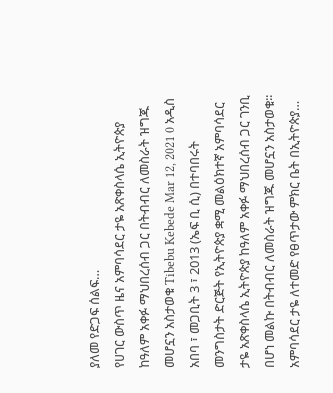ያለመ የድጋፍ ሰልፍ…
የሀገር ውስጥ ዜና አምባሳደር ታዬ አጽቀስላሴ ኢትዮጵያ ከዓለም አቀፉ ማህበረሰብ ጋር በትብብር ለመስራት ዝግጁ መሆኗን አስታወቁ Tibebu Kebede Mar 12, 2021 0 አዲስ አበባ ፣ መጋቢት 3 ፣ 2013 (ኤፍ ቢ ሲ) በተባበሩት መንግስታት ድርጅት የኢትዮጵያ ቋሚ መልዕክተኛ አምባሳደር ታዬ አጽቀስላሴ ኢትዮጵያ ከዓለም አቀፉ ማህበረሰብ ጋር ገንቢ በሆነ መልኩ በትብብር ለመስራት ዝግጁ መሆኗን አስታወቁ፡፡ አምባሳደር ታዬ ለተመድ የፀጥታው ምክር ቤት በኢትዮጵያ…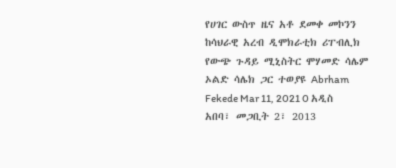የሀገር ውስጥ ዜና አቶ ደመቀ መኮንን ከሳህራዊ አረብ ዲሞክራቲክ ሪፐብሊክ የውጭ ጉዳይ ሚኒስትር ሞሃመድ ሳሌም ኦልድ ሳሌክ ጋር ተወያዩ Abrham Fekede Mar 11, 2021 0 አዲስ አበባ፣ መጋቢት 2፣ 2013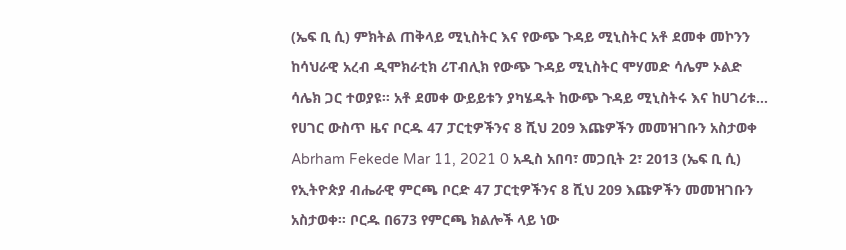(ኤፍ ቢ ሲ) ምክትል ጠቅላይ ሚኒስትር እና የውጭ ጉዳይ ሚኒስትር አቶ ደመቀ መኮንን ከሳህራዊ አረብ ዲሞክራቲክ ሪፐብሊክ የውጭ ጉዳይ ሚኒስትር ሞሃመድ ሳሌም ኦልድ ሳሌክ ጋር ተወያዩ፡፡ አቶ ደመቀ ውይይቱን ያካሄዱት ከውጭ ጉዳይ ሚኒስትሩ እና ከሀገሪቱ…
የሀገር ውስጥ ዜና ቦርዱ 47 ፓርቲዎችንና 8 ሺህ 209 እጩዎችን መመዝገቡን አስታወቀ Abrham Fekede Mar 11, 2021 0 አዲስ አበባ፣ መጋቢት 2፣ 2013 (ኤፍ ቢ ሲ) የኢትዮጵያ ብሔራዊ ምርጫ ቦርድ 47 ፓርቲዎችንና 8 ሺህ 209 እጩዎችን መመዝገቡን አስታወቀ፡፡ ቦርዱ በ673 የምርጫ ክልሎች ላይ ነው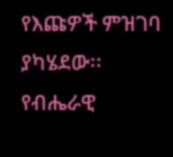የእጩዎች ምዝገባ ያካሄደው፡፡ የብሔራዊ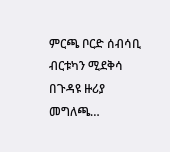ምርጫ ቦርድ ሰብሳቢ ብርቱካን ሚደቅሳ በጉዳዩ ዙሪያ መግለጫ…